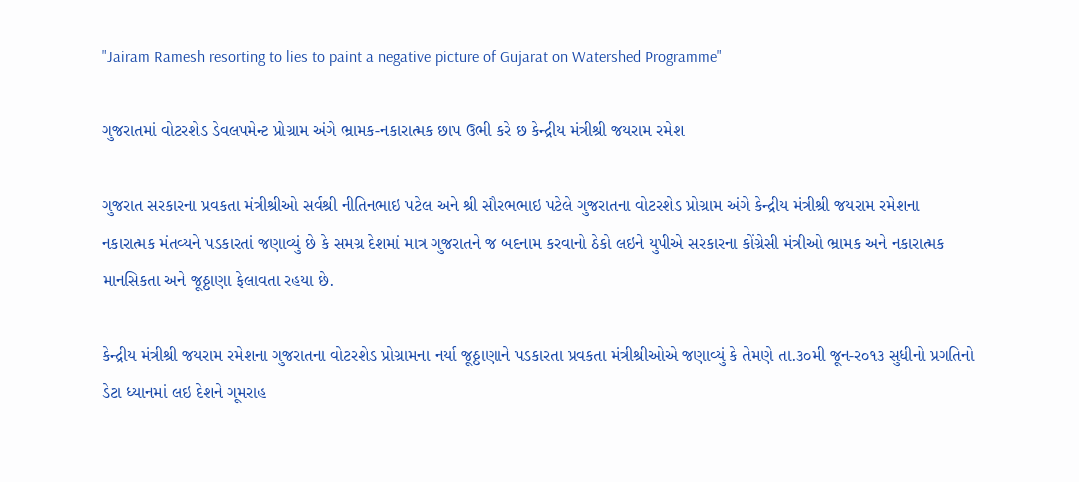"Jairam Ramesh resorting to lies to paint a negative picture of Gujarat on Watershed Programme"

ગુજરાતમાં વોટરશેડ ડેવલપમેન્ટ પ્રોગ્રામ અંગે ભ્રામક-નકારાત્મક છાપ ઉભી કરે છ કેન્દ્રીય મંત્રીશ્રી જયરામ રમેશ

ગુજરાત સરકારના પ્રવકતા મંત્રીશ્રીઓ સર્વશ્રી નીતિનભાઇ પટેલ અને શ્રી સૌરભભાઇ પટેલે ગુજરાતના વોટરશેડ પ્રોગ્રામ અંગે કેન્દ્રીય મંત્રીશ્રી જયરામ રમેશના નકારાત્મક મંતવ્યને પડકારતાં જણાવ્યું છે કે સમગ્ર દેશમાં માત્ર ગુજરાતને જ બદનામ કરવાનો ઠેકો લઇને યુપીએ સરકારના કોંગ્રેસી મંત્રીઓ ભ્રામક અને નકારાત્મક માનસિકતા અને જૂઠ્ઠાણા ફેલાવતા રહયા છે.

કેન્દ્રીય મંત્રીશ્રી જયરામ રમેશના ગુજરાતના વોટરશેડ પ્રોગ્રામના નર્યા જૂઠ્ઠાણાને પડકારતા પ્રવકતા મંત્રીશ્રીઓએ જણાવ્યું કે તેમણે તા.૩૦મી જૂન-ર૦૧૩ સુધીનો પ્રગતિનો ડેટા ધ્યાનમાં લઇ દેશને ગૂમરાહ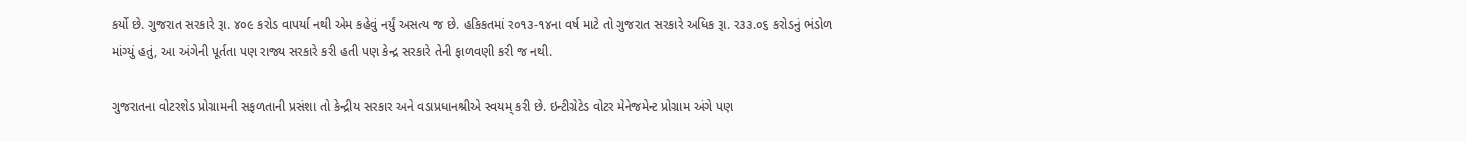કર્યો છે. ગુજરાત સરકારે રૂા. ૪૦૯ કરોડ વાપર્યા નથી એમ કહેવું નર્યું અસત્ય જ છે. હકિકતમાં ર૦૧૩-૧૪ના વર્ષ માટે તો ગુજરાત સરકારે અધિક રૂા. ર૩૩.૦૬ કરોડનું ભંડોળ માંગ્યું હતું, આ અંગેની પૂર્તતા પણ રાજ્ય સરકારે કરી હતી પણ કેન્દ્ર સરકારે તેની ફાળવણી કરી જ નથી.

ગુજરાતના વોટરશેડ પ્રોગ્રામની સફળતાની પ્રસંશા તો કેન્દ્રીય સરકાર અને વડાપ્રધાનશ્રીએ સ્વયમ્‌ કરી છે. ઇન્ટીગ્રેટેડ વોટર મેનેજમેન્ટ પ્રોગ્રામ અંગે પણ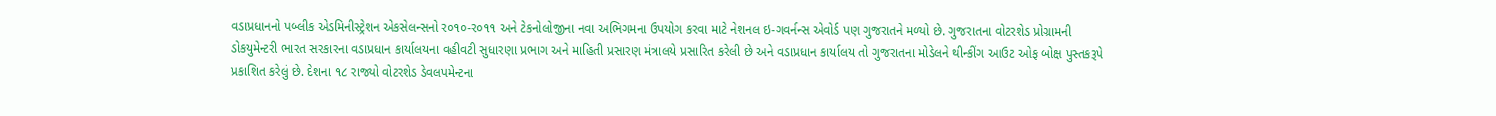વડાપ્રધાનનો પબ્લીક એડમિનીસ્ટ્રેશન એકસેલન્સનો ર૦૧૦-ર૦૧૧ અને ટેકનોલોજીના નવા અભિગમના ઉપયોગ કરવા માટે નેશનલ ઇ-ગવર્નન્સ એવોર્ડ પણ ગુજરાતને મળ્યો છે. ગુજરાતના વોટરશેડ પ્રોગ્રામની ડોકયુમેન્ટરી ભારત સરકારના વડાપ્રધાન કાર્યાલયના વહીવટી સુધારણા પ્રભાગ અને માહિતી પ્રસારણ મંત્રાલયે પ્રસારિત કરેલી છે અને વડાપ્રધાન કાર્યાલય તો ગુજરાતના મોડેલને થીન્કીંગ આઉટ ઓફ બોક્ષ પુસ્તકરૂપે પ્રકાશિત કરેલું છે. દેશના ૧૮ રાજ્યો વોટરશેડ ડેવલપમેન્ટના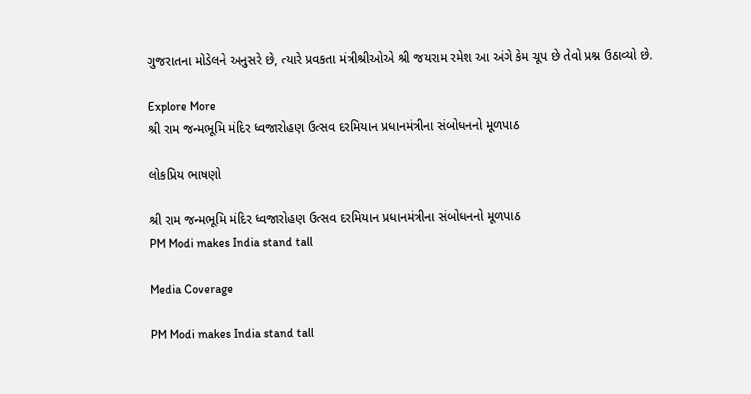ગુજરાતના મોડેલને અનુસરે છે, ત્યારે પ્રવકતા મંત્રીશ્રીઓએ શ્રી જયરામ રમેશ આ અંગે કેમ ચૂપ છે તેવો પ્રશ્ન ઉઠાવ્યો છે.

Explore More
શ્રી રામ જન્મભૂમિ મંદિર ધ્વજારોહણ ઉત્સવ દરમિયાન પ્રધાનમંત્રીના સંબોધનનો મૂળપાઠ

લોકપ્રિય ભાષણો

શ્રી રામ જન્મભૂમિ મંદિર ધ્વજારોહણ ઉત્સવ દરમિયાન પ્રધાનમંત્રીના સંબોધનનો મૂળપાઠ
PM Modi makes India stand tall

Media Coverage

PM Modi makes India stand tall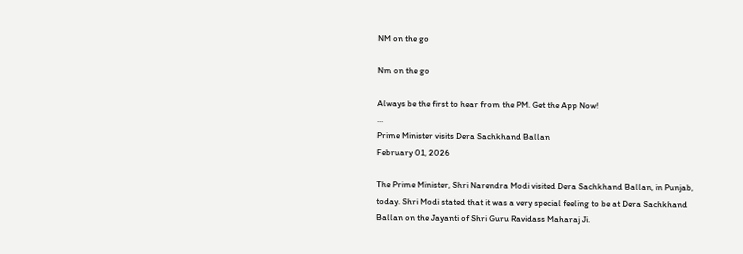NM on the go

Nm on the go

Always be the first to hear from the PM. Get the App Now!
...
Prime Minister visits Dera Sachkhand Ballan
February 01, 2026

The Prime Minister, Shri Narendra Modi visited Dera Sachkhand Ballan, in Punjab, today. Shri Modi stated that it was a very special feeling to be at Dera Sachkhand Ballan on the Jayanti of Shri Guru Ravidass Maharaj Ji.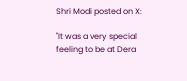Shri Modi posted on X:

"It was a very special feeling to be at Dera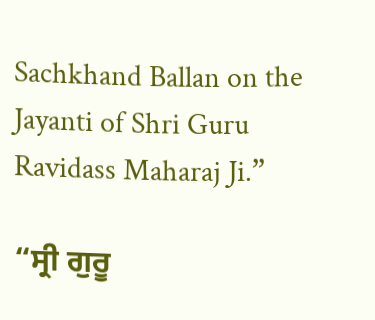Sachkhand Ballan on the Jayanti of Shri Guru Ravidass Maharaj Ji.”

“ਸ੍ਰੀ ਗੁਰੂ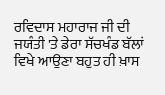ਰਵਿਦਾਸ ਮਹਾਰਾਜ ਜੀ ਦੀ ਜਯੰਤੀ 'ਤੇ ਡੇਰਾ ਸੱਚਖੰਡ ਬੱਲਾਂ ਵਿਖੇ ਆਉਣਾ ਬਹੁਤ ਹੀ ਖ਼ਾਸ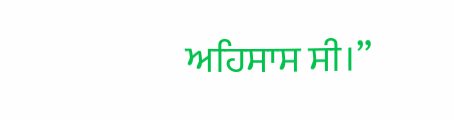ਅਹਿਸਾਸ ਸੀ।”